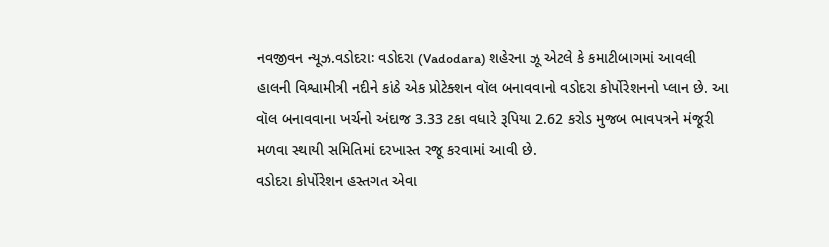નવજીવન ન્યૂઝ.વડોદરાઃ વડોદરા (Vadodara) શહેરના ઝૂ એટલે કે કમાટીબાગમાં આવલી હાલની વિશ્વામીત્રી નદીને કાંઠે એક પ્રોટેક્શન વૉલ બનાવવાનો વડોદરા કોર્પોરેશનનો પ્લાન છે. આ વૉલ બનાવવાના ખર્ચનો અંદાજ 3.33 ટકા વધારે રૂપિયા 2.62 કરોડ મુજબ ભાવપત્રને મંજૂરી મળવા સ્થાયી સમિતિમાં દરખાસ્ત રજૂ કરવામાં આવી છે.
વડોદરા કોર્પોરેશન હસ્તગત એવા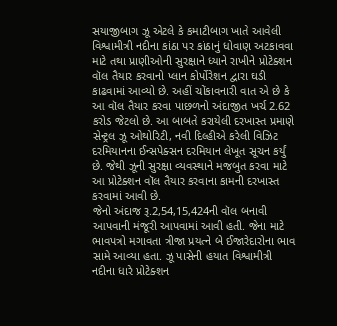સયાજીબાગ ઝૂ એટલે કે કમાટીબાગ ખાતે આવેલી વિશ્વામીત્રી નદીના કાંઠા પર કાંઠાનું ધોવાણ અટકાવવા માટે તથા પ્રાણીઓની સુરક્ષાને ધ્યાને રાખીને પ્રોટેક્શન વૉલ તૈયાર કરવાનો પ્લાન કોર્પોરેશન દ્વારા ઘડી કાઢવામાં આવ્યો છે. અહીં ચોંકાવનારી વાત એ છે કે આ વૉલ તૈયાર કરવા પાછળનો અંદાજીત ખર્ચ 2.62 કરોડ જેટલો છે. આ બાબતે કરાયેલી દરખાસ્ત પ્રમાણે સેન્ટ્રલ ઝૂ ઓથોરિટી, નવી દિલ્હીએ કરેલી વિઝિટ દરમિયાનના ઈન્સપેક્સન દરમિયાન લેખૂત સૂચન કર્યું છે. જેથી ઝૂની સુરક્ષા વ્યવસ્થાને મજબુત કરવા માટે આ પ્રોટેક્શન વૉલ તૈયાર કરવાના કામની દરખાસ્ત કરવામાં આવી છે.
જેનો અંદાજ રૂ.2,54,15,424ની વૉલ બનાવી આપવાની મંજૂરી આપવામાં આવી હતી. જેના માટે ભાવપત્રો મગાવતા ત્રીજા પ્રયત્ને બે ઈજારેદારોના ભાવ સામે આવ્યા હતા. ઝૂ પાસેની હયાત વિશ્વામીત્રી નદીના ધારે પ્રોટેક્શન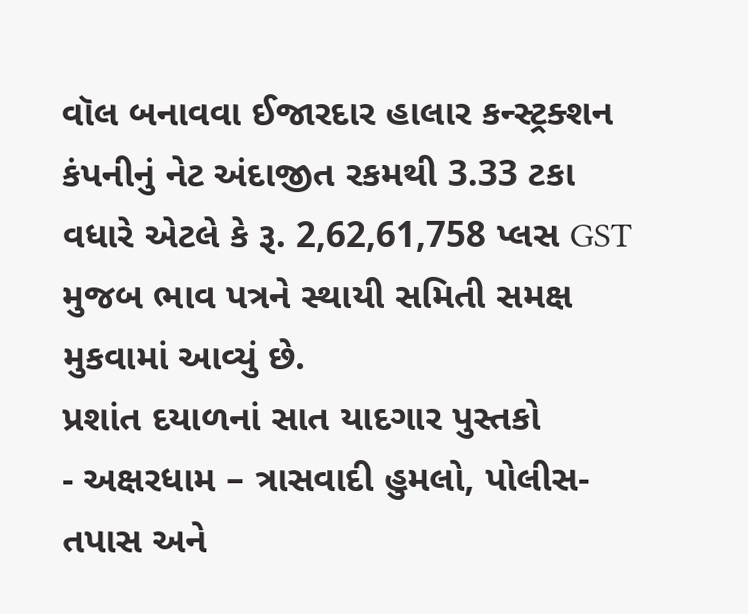વૉલ બનાવવા ઈજારદાર હાલાર કન્સ્ટ્રક્શન કંપનીનું નેટ અંદાજીત રકમથી 3.33 ટકા વધારે એટલે કે રૂ. 2,62,61,758 પ્લસ GST મુજબ ભાવ પત્રને સ્થાયી સમિતી સમક્ષ મુકવામાં આવ્યું છે.
પ્રશાંત દયાળનાં સાત યાદગાર પુસ્તકો
- અક્ષરધામ – ત્રાસવાદી હુમલો, પોલીસ-તપાસ અને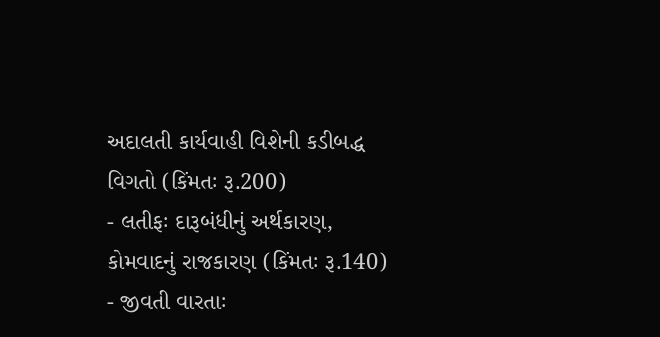અદાલતી કાર્યવાહી વિશેની કડીબદ્ધ વિગતો (કિંમતઃ રૂ.200)
- લતીફઃ દારૂબંધીનું અર્થકારણ, કોમવાદનું રાજકારણ (કિંમતઃ રૂ.140)
- જીવતી વારતાઃ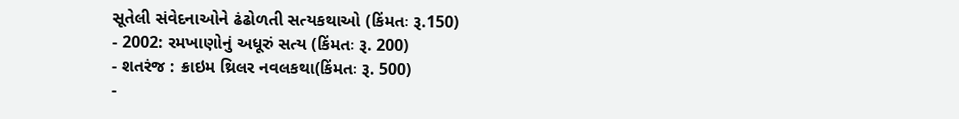સૂતેલી સંવેદનાઓને ઢંઢોળતી સત્યકથાઓ (કિંમતઃ રૂ.150)
- 2002: રમખાણોનું અધૂરું સત્ય (કિંમતઃ રૂ. 200)
- શતરંજ : ક્રાઇમ થ્રિલર નવલકથા(કિંમતઃ રૂ. 500)
-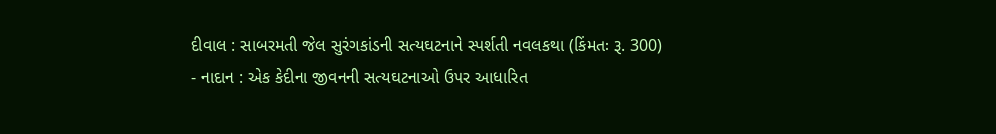દીવાલ : સાબરમતી જેલ સુરંગકાંડની સત્યઘટનાને સ્પર્શતી નવલકથા (કિંમતઃ રૂ. 300)
- નાદાન : એક કેદીના જીવનની સત્યઘટનાઓ ઉપર આધારિત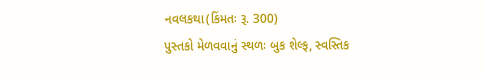નવલકથા(કિંમતઃ રૂ. 300)
પુસ્તકો મેળવવાનું સ્થળઃ બુક શેલ્ફ, સ્વસ્તિક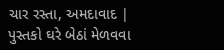ચાર રસ્તા, અમદાવાદ | પુસ્તકો ઘરે બેઠાં મેળવવા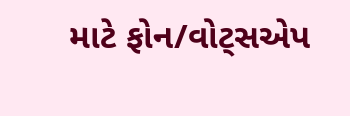માટે ફોન/વોટ્સએપ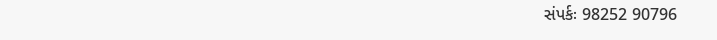સંપર્કઃ 98252 90796